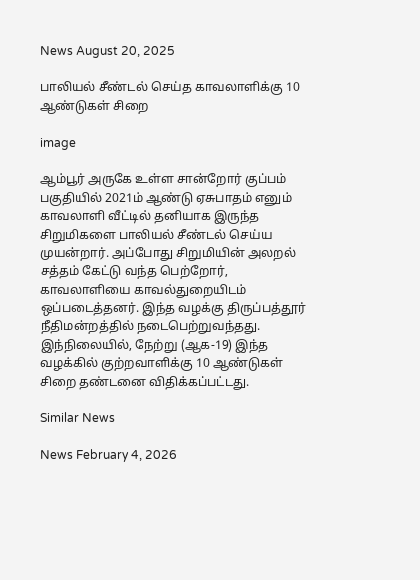News August 20, 2025

பாலியல் சீண்டல் செய்த காவலாளிக்கு 10 ஆண்டுகள் சிறை

image

ஆம்பூர் அருகே உள்ள சான்றோர் குப்பம் பகுதியில் 2021ம் ஆண்டு ஏசுபாதம் எனும் காவலாளி வீட்டில் தனியாக இருந்த சிறுமிகளை பாலியல் சீண்டல் செய்ய முயன்றார். அப்போது சிறுமியின் அலறல் சத்தம் கேட்டு வந்த பெற்றோர், காவலாளியை காவல்துறையிடம் ஒப்படைத்தனர். இந்த வழக்கு திருப்பத்தூர் நீதிமன்றத்தில் நடைபெற்றுவந்தது. இந்நிலையில், நேற்று (ஆக-19) இந்த வழக்கில் குற்றவாளிக்கு 10 ஆண்டுகள் சிறை தண்டனை விதிக்கப்பட்டது.

Similar News

News February 4, 2026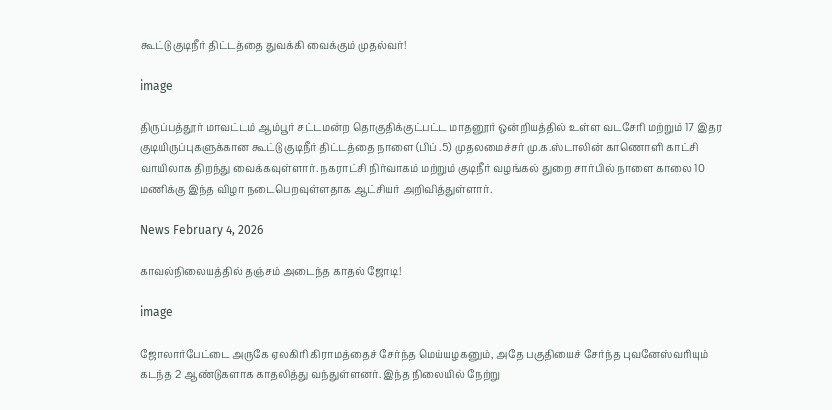கூட்டு குடிநீர் திட்டத்தை துவக்கி வைக்கும் முதல்வர்!

image

திருப்பத்தூர் மாவட்டம் ஆம்பூர் சட்டமன்ற தொகுதிக்குட்பட்ட மாதனூர் ஒன்றியத்தில் உள்ள வடசேரி மற்றும் 17 இதர குடியிருப்புகளுக்கான கூட்டு குடிநீர் திட்டத்தை நாளை (பிப் .5) முதலமைச்சர் மு.க.ஸ்டாலின் காணொளி காட்சி வாயிலாக திறந்து வைக்கவுள்ளார். நகராட்சி நிர்வாகம் மற்றும் குடிநீர் வழங்கல் துறை சார்பில் நாளை காலை 10 மணிக்கு இந்த விழா நடைபெறவுள்ளதாக ஆட்சியர் அறிவித்துள்ளார்.

News February 4, 2026

காவல்நிலையத்தில் தஞ்சம் அடைந்த காதல் ஜோடி!

image

ஜோலார்பேட்டை அருகே ஏலகிரி கிராமத்தைச் சேர்ந்த மெய்யழகனும், அதே பகுதியைச் சேர்ந்த புவனேஸ்வரியும் கடந்த 2 ஆண்டுகளாக காதலித்து வந்துள்ளனர். இந்த நிலையில் நேற்று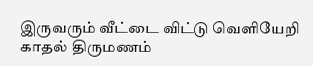இருவரும் வீட்டை விட்டு வெளியேறி காதல் திருமணம்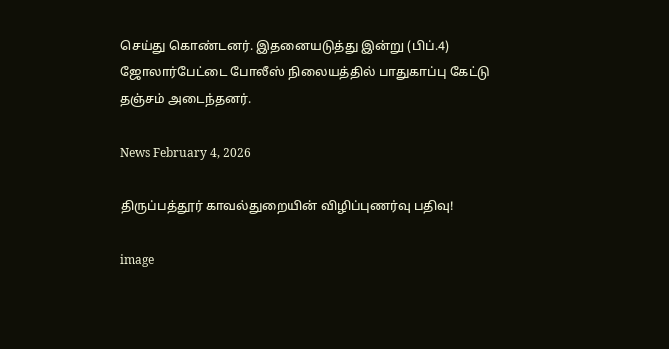செய்து கொண்டனர். இதனையடுத்து இன்று (பிப்.4) ஜோலார்பேட்டை போலீஸ் நிலையத்தில் பாதுகாப்பு கேட்டு தஞ்சம் அடைந்தனர்.

News February 4, 2026

திருப்பத்தூர் காவல்துறையின் விழிப்புணர்வு பதிவு!

image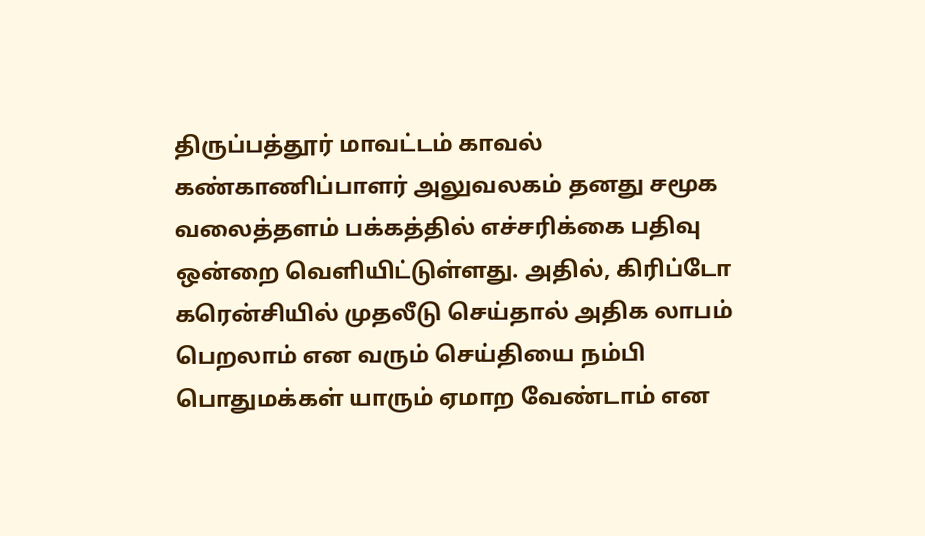திருப்பத்தூர் மாவட்டம் காவல் கண்காணிப்பாளர் அலுவலகம் தனது சமூக வலைத்தளம் பக்கத்தில் எச்சரிக்கை பதிவு ஒன்றை வெளியிட்டுள்ளது. அதில், கிரிப்டோ கரென்சியில் முதலீடு செய்தால் அதிக லாபம் பெறலாம் என வரும் செய்தியை நம்பி பொதுமக்கள் யாரும் ஏமாற வேண்டாம் என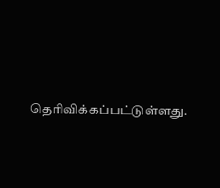தெரிவிக்கப்பட்டுள்ளது.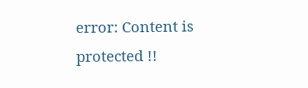error: Content is protected !!